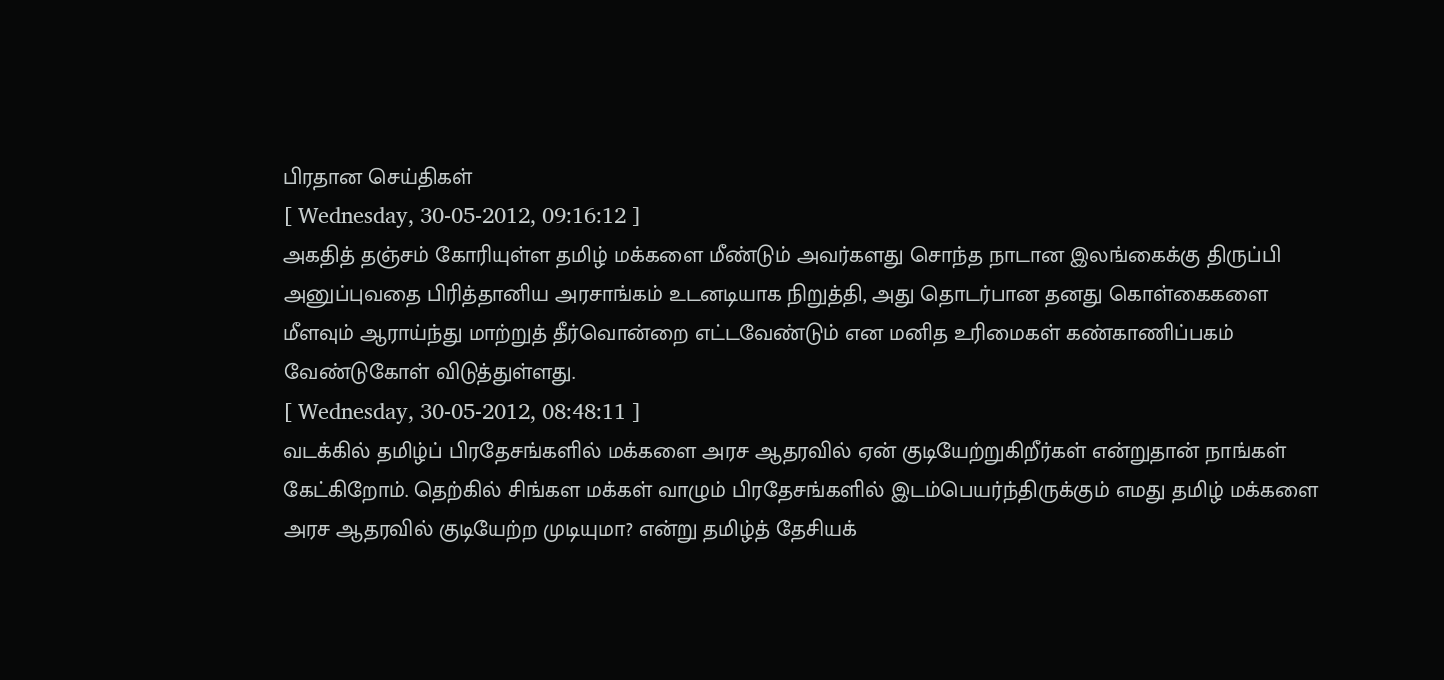பிரதான செய்திகள்
[ Wednesday, 30-05-2012, 09:16:12 ]
அகதித் தஞ்சம் கோரியுள்ள தமிழ் மக்களை மீண்டும் அவர்களது சொந்த நாடான இலங்கைக்கு திருப்பி அனுப்புவதை பிரித்தானிய அரசாங்கம் உடனடியாக நிறுத்தி, அது தொடர்பான தனது கொள்கைகளை மீளவும் ஆராய்ந்து மாற்றுத் தீர்வொன்றை எட்டவேண்டும் என மனித உரிமைகள் கண்காணிப்பகம் வேண்டுகோள் விடுத்துள்ளது.
[ Wednesday, 30-05-2012, 08:48:11 ]
வடக்கில் தமிழ்ப் பிரதேசங்களில் மக்களை அரச ஆதரவில் ஏன் குடியேற்றுகிறீர்கள் என்றுதான் நாங்கள் கேட்கிறோம். தெற்கில் சிங்கள மக்கள் வாழும் பிரதேசங்களில் இடம்பெயர்ந்திருக்கும் எமது தமிழ் மக்களை அரச ஆதரவில் குடியேற்ற முடியுமா? என்று தமிழ்த் தேசியக்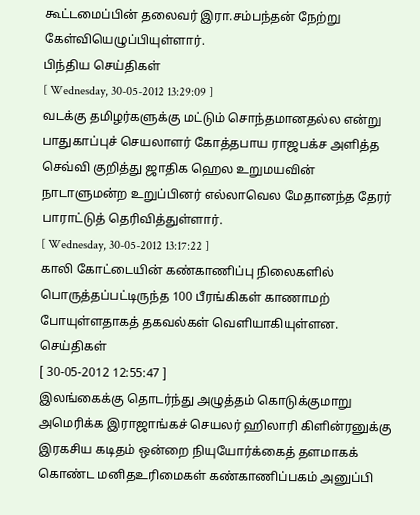கூட்டமைப்பின் தலைவர் இரா.சம்பந்தன் நேற்று கேள்வியெழுப்பியுள்ளார்.
பிந்திய செய்திகள்
[ Wednesday, 30-05-2012 13:29:09 ]
வடக்கு தமிழர்களுக்கு மட்டும் சொந்தமானதல்ல என்று பாதுகாப்புச் செயலாளர் கோத்தபாய ராஜபக்ச அளித்த செவ்வி குறித்து ஜாதிக ஹெல உறுமயவின் நாடாளுமன்ற உறுப்பினர் எல்லாவெல மேதானந்த தேரர் பாராட்டுத் தெரிவித்துள்ளார்.
[ Wednesday, 30-05-2012 13:17:22 ]
காலி கோட்டையின் கண்காணிப்பு நிலைகளில் பொருத்தப்பட்டிருந்த 100 பீரங்கிகள் காணாமற் போயுள்ளதாகத் தகவல்கள் வெளியாகியுள்ளன.
செய்திகள்
[ 30-05-2012 12:55:47 ]
இலங்கைக்கு தொடர்ந்து அழுத்தம் கொடுக்குமாறு அமெரிக்க இராஜாங்கச் செயலர் ஹிலாரி கிளின்ரனுக்கு இரகசிய கடிதம் ஒன்றை நியுயோர்க்கைத் தளமாகக் கொண்ட மனிதஉரிமைகள் கண்காணிப்பகம் அனுப்பி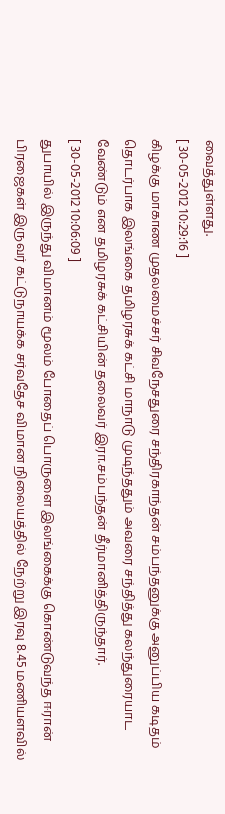வைத்துள்ளது.
[ 30-05-2012 10:29:16 ]
கிழக்கு மாகாண முதலமைச்சர் சிவநேசதுரை சந்திரகாந்தன் சம்பந்தனுக்கு அனுப்பிய கடிதம் தொடர்பாக இலங்கை தமிழரசுக் கட்சி மாநாடு முடிந்ததும் அவரை சந்தித்து கலந்துரையாட வேண்டும் என தமிழரசுக் கட்சியின் தலைவர் இரா.சம்பந்தன் தீர்மானித்திருந்தார்.
[ 30-05-2012 10:06:09 ]
துபாயில் இருந்து விமானம் மூலம் போதைப் பொருளை இலங்கைக்கு கொண்டுவந்த ஈரான் பிரஜைகள் இருவர் கட்டுநாயக்க சர்வதேச விமான நிலையத்தில் நேற்று இரவு 8.45 மணியளவில்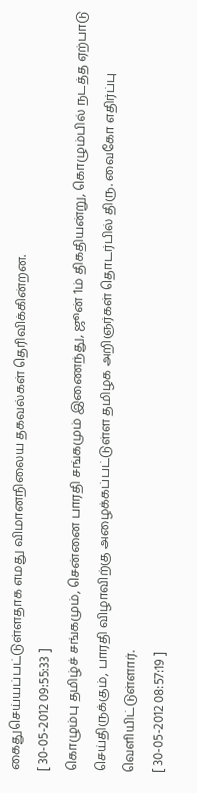கைதுசெய்யப்பட்டுள்ளதாக எமது விமானநிலைய தகவல்கள் தெரிவிக்கின்றன.
[ 30-05-2012 09:55:33 ]
கொழும்பு தமிழ்ச் சங்கமும், சென்னை பாரதி சங்கமும் இணைந்து, ஜூன் 1ம் திகதியன்று, கொழும்பில் நடத்த ஏற்பாடு செய்திருக்கும், பாரதி விழாவிற்கு அழைக்கப்பட்டுள்ள தமிழக அறிஞர்கள் தொடர்பில் திரு. வைகோ எதிர்ப்பு வெளியிட்டுள்ளார்.
[ 30-05-2012 08:57:19 ]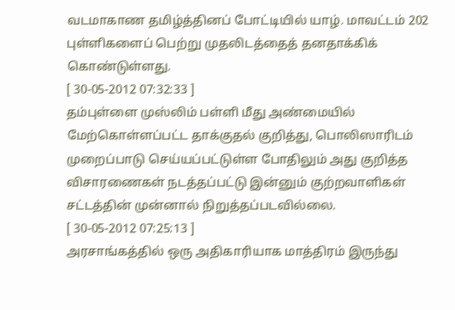வடமாகாண தமிழ்த்தினப் போட்டியில் யாழ். மாவட்டம் 202 புள்ளிகளைப் பெற்று முதலிடத்தைத் தனதாக்கிக் கொண்டுள்ளது.
[ 30-05-2012 07:32:33 ]
தம்புள்ளை முஸ்லிம் பள்ளி மீது அண்மையில் மேற்கொள்ளப்பட்ட தாக்குதல் குறித்து, பொலிஸாரிடம் முறைப்பாடு செய்யப்பட்டுள்ள போதிலும் அது குறித்த விசாரணைகள் நடத்தப்பட்டு இன்னும் குற்றவாளிகள் சட்டத்தின் முன்னால் நிறுத்தப்படவில்லை.
[ 30-05-2012 07:25:13 ]
அரசாங்கத்தில் ஒரு அதிகாரியாக மாத்திரம் இருந்து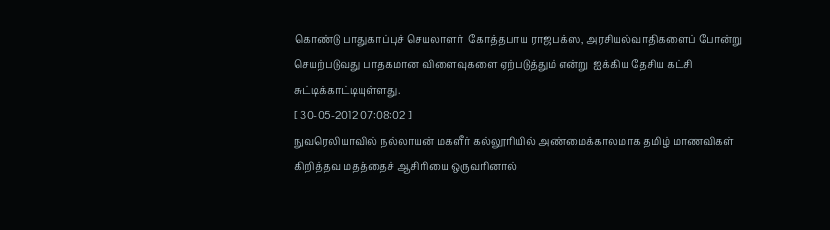கொண்டு பாதுகாப்புச் செயலாளர்  கோத்தபாய ராஜபக்ஸ, அரசியல்வாதிகளைப் போன்று செயற்படுவது பாதகமான விளைவுகளை ஏற்படுத்தும் என்று  ஐக்கிய தேசிய கட்சி சுட்டிக்காட்டியுள்ளது.
[ 30-05-2012 07:08:02 ]
நுவரெலியாவில் நல்லாயன் மகளீர் கல்லூரியில் அண்மைக்காலமாக தமிழ் மாணவிகள் கிறித்தவ மதத்தைச் ஆசிரியை ஒருவரினால்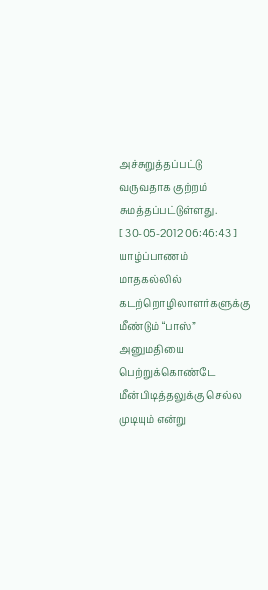அச்சுறுத்தப்பட்டு வருவதாக குற்றம் சுமத்தப்பட்டுள்ளது.
[ 30-05-2012 06:46:43 ]
யாழ்ப்பாணம் மாதகல்லில் கடற்றொழிலாளர்களுக்கு மீண்டும் “பாஸ்” அனுமதியை பெற்றுக்கொண்டே மீன்பிடித்தலுக்கு செல்ல முடியும் என்று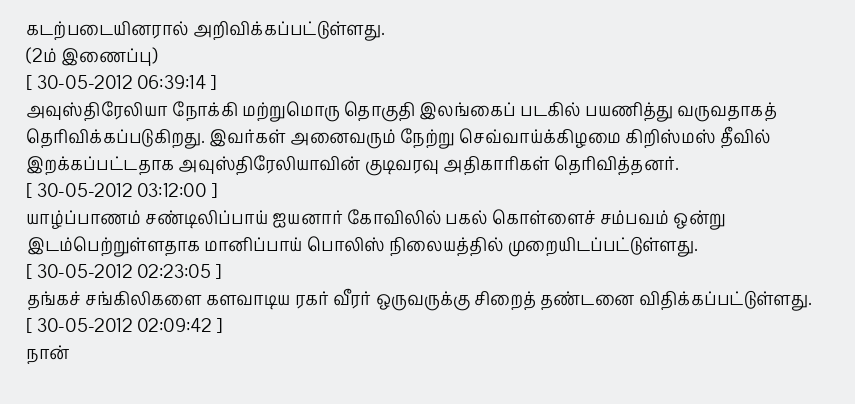கடற்படையினரால் அறிவிக்கப்பட்டுள்ளது.
(2ம் இணைப்பு)
[ 30-05-2012 06:39:14 ]
அவுஸ்திரேலியா நோக்கி மற்றுமொரு தொகுதி இலங்கைப் படகில் பயணித்து வருவதாகத் தெரிவிக்கப்படுகிறது. இவர்கள் அனைவரும் நேற்று செவ்வாய்க்கிழமை கிறிஸ்மஸ் தீவில் இறக்கப்பட்டதாக அவுஸ்திரேலியாவின் குடிவரவு அதிகாரிகள் தெரிவித்தனர்.
[ 30-05-2012 03:12:00 ]
யாழ்ப்பாணம் சண்டிலிப்பாய் ஐயனார் கோவிலில் பகல் கொள்ளைச் சம்பவம் ஒன்று இடம்பெற்றுள்ளதாக மானிப்பாய் பொலிஸ் நிலையத்தில் முறையிடப்பட்டுள்ளது.
[ 30-05-2012 02:23:05 ]
தங்கச் சங்கிலிகளை களவாடிய ரகர் வீரர் ஒருவருக்கு சிறைத் தண்டனை விதிக்கப்பட்டுள்ளது.
[ 30-05-2012 02:09:42 ]
நான்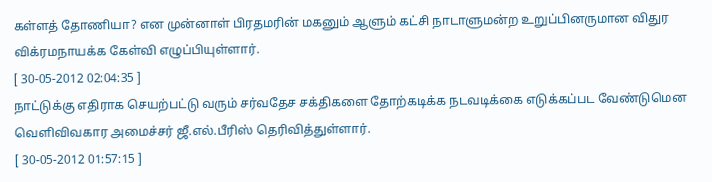கள்ளத் தோணியா? என முன்னாள் பிரதமரின் மகனும் ஆளும் கட்சி நாடாளுமன்ற உறுப்பினருமான விதுர விக்ரமநாயக்க கேள்வி எழுப்பியுள்ளார்.
[ 30-05-2012 02:04:35 ]
நாட்டுக்கு எதிராக செயற்பட்டு வரும் சர்வதேச சக்திகளை தோற்கடிக்க நடவடிக்கை எடுக்கப்பட வேண்டுமென வெளிவிவகார அமைச்சர் ஜீ.எல்.பீரிஸ் தெரிவித்துள்ளார்.
[ 30-05-2012 01:57:15 ]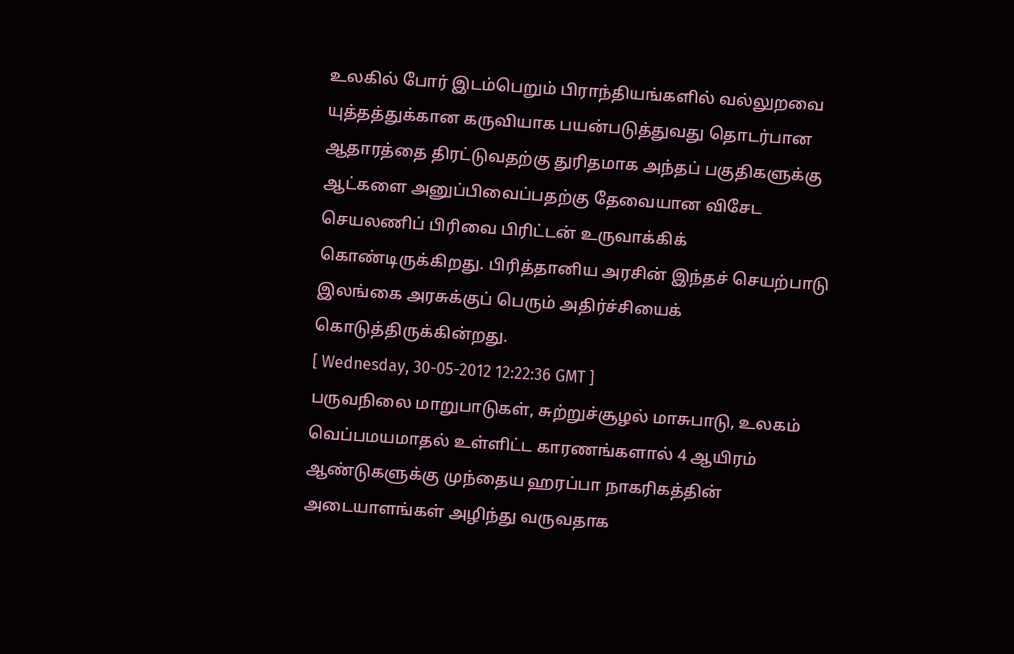உலகில் போர் இடம்பெறும் பிராந்தியங்களில் வல்லுறவை யுத்தத்துக்கான கருவியாக பயன்படுத்துவது தொடர்பான ஆதாரத்தை திரட்டுவதற்கு துரிதமாக அந்தப் பகுதிகளுக்கு ஆட்களை அனுப்பிவைப்பதற்கு தேவையான விசேட செயலணிப் பிரிவை பிரிட்டன் உருவாக்கிக் கொண்டிருக்கிறது. பிரித்தானிய அரசின் இந்தச் செயற்பாடு இலங்கை அரசுக்குப் பெரும் அதிர்ச்சியைக் கொடுத்திருக்கின்றது.
[ Wednesday, 30-05-2012 12:22:36 GMT ]
பருவநிலை மாறுபாடுகள், சுற்றுச்சூழல் மாசுபாடு, உலகம் வெப்பமயமாதல் உள்ளிட்ட காரணங்களால் 4 ஆயிரம் ஆண்டுகளுக்கு முந்தைய ஹரப்பா நாகரிகத்தின் அடையாளங்கள் அழிந்து வருவதாக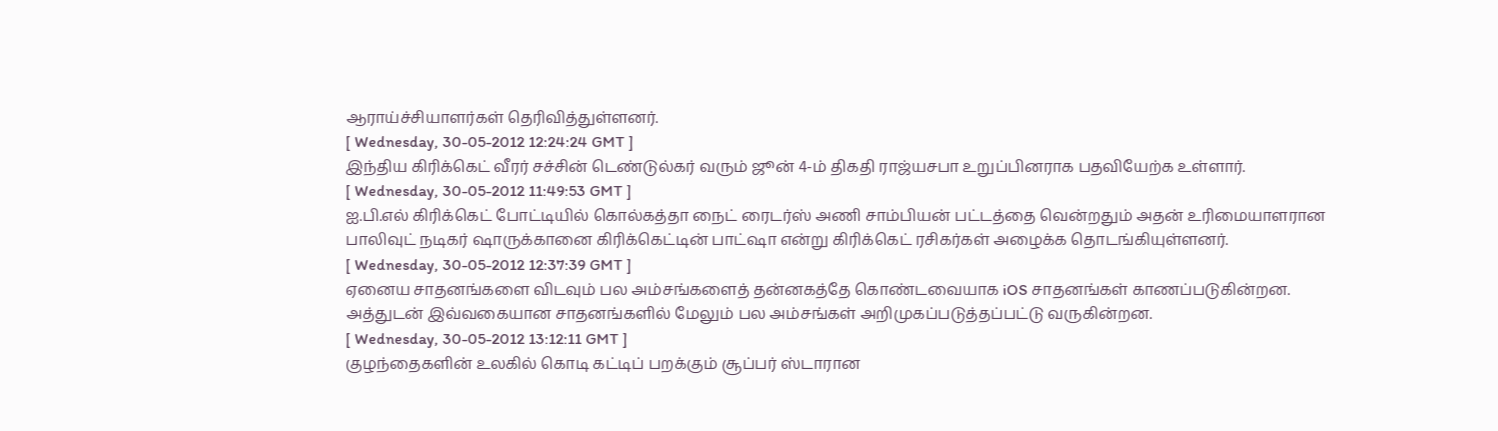ஆராய்ச்சியாளர்கள் தெரிவித்துள்ளனர்.
[ Wednesday, 30-05-2012 12:24:24 GMT ]
இந்திய கிரிக்கெட் வீரர் சச்சின் டெண்டுல்கர் வரும் ஜூன் 4-ம் திகதி ராஜ்யசபா உறுப்பினராக பதவியேற்க உள்ளார்.
[ Wednesday, 30-05-2012 11:49:53 GMT ]
ஐ.பி.எல் கிரிக்கெட் போட்டியில் கொல்கத்தா நைட் ரைடர்ஸ் அணி சாம்பியன் பட்டத்தை வென்றதும் அதன் உரிமையாளரான பாலிவுட் நடிகர் ஷாருக்கானை கிரிக்கெட்டின் பாட்ஷா என்று கிரிக்கெட் ரசிகர்கள் அழைக்க தொடங்கியுள்ளனர்.
[ Wednesday, 30-05-2012 12:37:39 GMT ]
ஏனைய சாதனங்களை விடவும் பல அம்சங்களைத் தன்னகத்தே கொண்டவையாக iOS சாதனங்கள் காணப்படுகின்றன. அத்துடன் இவ்வகையான சாதனங்களில் மேலும் பல அம்சங்கள் அறிமுகப்படுத்தப்பட்டு வருகின்றன.
[ Wednesday, 30-05-2012 13:12:11 GMT ]
குழந்தைகளின் உலகில் கொடி கட்டிப் பறக்கும் சூப்பர் ஸ்டாரான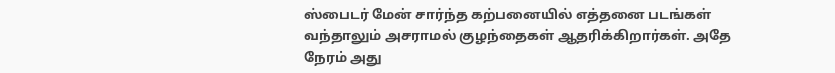ஸ்பைடர் மேன் சார்ந்த கற்பனையில் எத்தனை படங்கள் வந்தாலும் அசராமல் குழந்தைகள் ஆதரிக்கிறார்கள். அதே நேரம் அது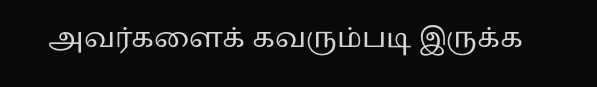அவர்களைக் கவரும்படி இருக்க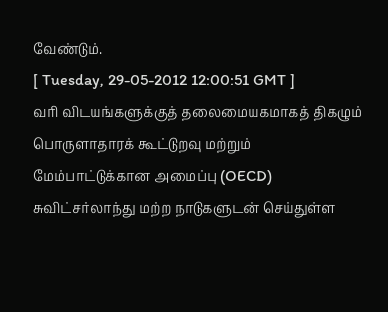வேண்டும்.
[ Tuesday, 29-05-2012 12:00:51 GMT ]
வரி விடயங்களுக்குத் தலைமையகமாகத் திகழும் பொருளாதாரக் கூட்டுறவு மற்றும் மேம்பாட்டுக்கான அமைப்பு (OECD) சுவிட்சர்லாந்து மற்ற நாடுகளுடன் செய்துள்ள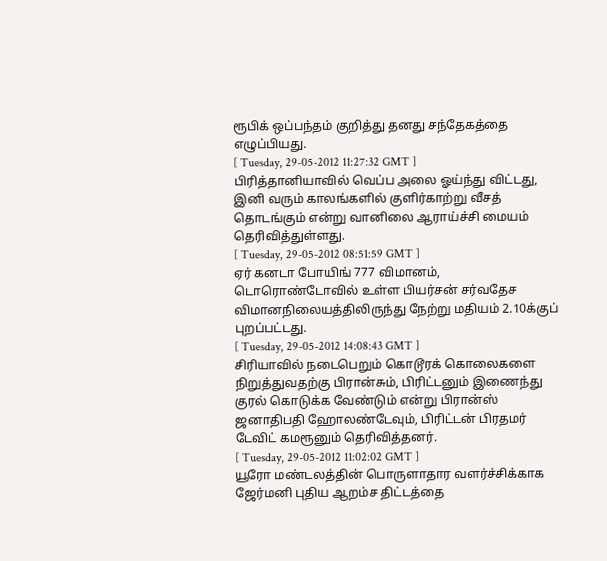ரூபிக் ஒப்பந்தம் குறித்து தனது சந்தேகத்தை எழுப்பியது.
[ Tuesday, 29-05-2012 11:27:32 GMT ]
பிரித்தானியாவில் வெப்ப அலை ஓய்ந்து விட்டது, இனி வரும் காலங்களில் குளிர்காற்று வீசத் தொடங்கும் என்று வானிலை ஆராய்ச்சி மையம் தெரிவித்துள்ளது.
[ Tuesday, 29-05-2012 08:51:59 GMT ]
ஏர் கனடா போயிங் 777 விமானம், டொரொண்டோவில் உள்ள பியர்சன் சர்வதேச விமானநிலையத்திலிருந்து நேற்று மதியம் 2.10க்குப் புறப்பட்டது.
[ Tuesday, 29-05-2012 14:08:43 GMT ]
சிரியாவில் நடைபெறும் கொடூரக் கொலைகளை நிறுத்துவதற்கு பிரான்சும், பிரிட்டனும் இணைந்து குரல் கொடுக்க வேண்டும் என்று பிரான்ஸ் ஜனாதிபதி ஹோலண்டேவும், பிரிட்டன் பிரதமர் டேவிட் கமரூனும் தெரிவித்தனர்.
[ Tuesday, 29-05-2012 11:02:02 GMT ]
யூரோ மண்டலத்தின் பொருளாதார வளர்ச்சிக்காக ஜேர்மனி புதிய ஆறம்ச திட்டத்தை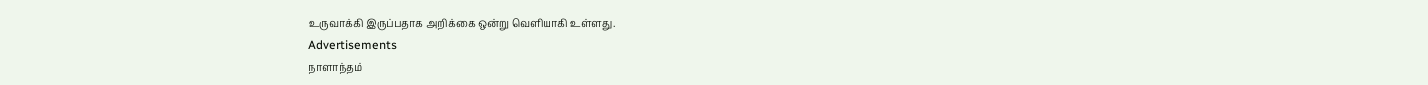உருவாக்கி இருப்பதாக அறிக்கை ஒன்று வெளியாகி உள்ளது.
Advertisements
நாளாந்தம்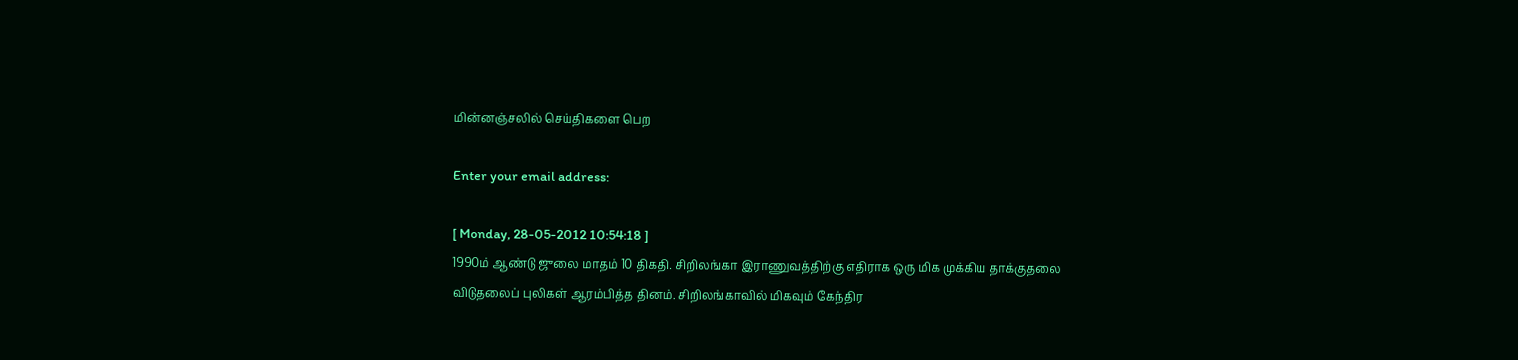மின்னஞ்சலில் செய்திகளை பெற

Enter your email address:

[ Monday, 28-05-2012 10:54:18 ]
1990ம் ஆண்டு ஜுலை மாதம் 10 திகதி. சிறிலங்கா இராணுவத்திற்கு எதிராக ஒரு மிக முக்கிய தாக்குதலை விடுதலைப் புலிகள் ஆரம்பித்த தினம். சிறிலங்காவில் மிகவும் கேந்திர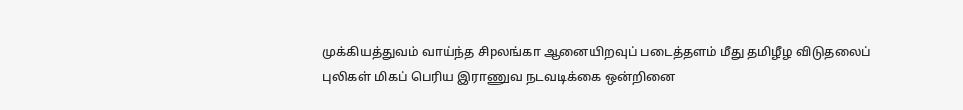முக்கியத்துவம் வாய்ந்த சிpலங்கா ஆனையிறவுப் படைத்தளம் மீது தமிழீழ விடுதலைப் புலிகள் மிகப் பெரிய இராணுவ நடவடிக்கை ஒன்றினை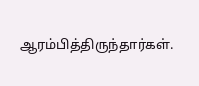ஆரம்பித்திருந்தார்கள்.